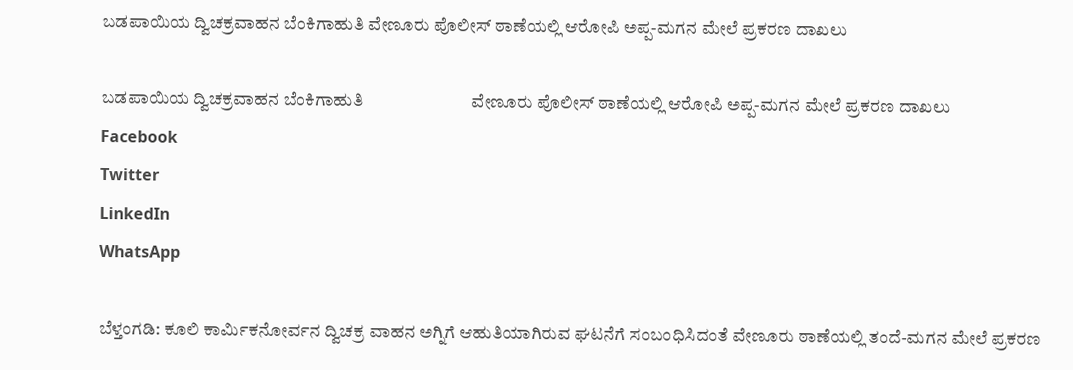ಬಡಪಾಯಿಯ ದ್ವಿಚಕ್ರವಾಹನ ಬೆಂಕಿಗಾಹುತಿ ವೇಣೂರು ಪೊಲೀಸ್ ಠಾಣೆಯಲ್ಲಿ ಆರೋಪಿ ಅಪ್ಪ-ಮಗನ ಮೇಲೆ ಪ್ರಕರಣ ದಾಖಲು

ಬಡಪಾಯಿಯ ದ್ವಿಚಕ್ರವಾಹನ ಬೆಂಕಿಗಾಹುತಿ                          ವೇಣೂರು ಪೊಲೀಸ್ ಠಾಣೆಯಲ್ಲಿ ಆರೋಪಿ ಅಪ್ಪ-ಮಗನ ಮೇಲೆ ಪ್ರಕರಣ ದಾಖಲು
Facebook
Twitter
LinkedIn
WhatsApp

ಬೆಳ್ತಂಗಡಿ: ಕೂಲಿ ಕಾರ್ಮಿಕನೋರ್ವನ ದ್ವಿಚಕ್ರ ವಾಹನ ಅಗ್ನಿಗೆ ಆಹುತಿಯಾಗಿರುವ ಘಟನೆಗೆ ಸಂಬಂಧಿಸಿದಂತೆ ವೇಣೂರು ಠಾಣೆಯಲ್ಲಿ ತಂದೆ-ಮಗನ ಮೇಲೆ ಪ್ರಕರಣ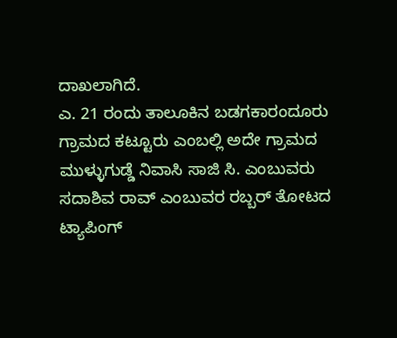ದಾಖಲಾಗಿದೆ.
ಎ. 21 ರಂದು ತಾಲೂಕಿನ ಬಡಗಕಾರಂದೂರು ಗ್ರಾಮದ ಕಟ್ಟೂರು ಎಂಬಲ್ಲಿ ಅದೇ ಗ್ರಾಮದ ಮುಳ್ಳುಗುಡ್ಡೆ ನಿವಾಸಿ ಸಾಜಿ ಸಿ. ಎಂಬುವರು ಸದಾಶಿವ ರಾವ್ ಎಂಬುವರ ರಬ್ಬರ್ ತೋಟದ ಟ್ಯಾಪಿಂಗ್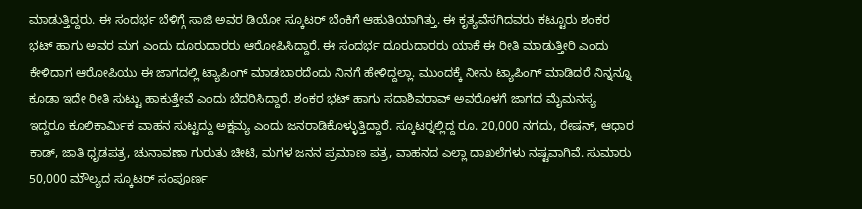ಮಾಡುತ್ತಿದ್ದರು. ಈ ಸಂದರ್ಭ ಬೆಳಿಗ್ಗೆ ಸಾಜಿ ಅವರ ಡಿಯೋ ಸ್ಕೂಟರ್ ಬೆಂಕಿಗೆ ಆಹುತಿಯಾಗಿತ್ತು. ಈ ಕೃತ್ಯವೆಸಗಿದವರು ಕಟ್ಟೂರು ಶಂಕರ ಭಟ್ ಹಾಗು ಅವರ ಮಗ ಎಂದು ದೂರುದಾರರು ಆರೋಪಿಸಿದ್ದಾರೆ. ಈ ಸಂದರ್ಭ ದೂರುದಾರರು ಯಾಕೆ ಈ ರೀತಿ ಮಾಡುತ್ತೀರಿ ಎಂದು ಕೇಳಿದಾಗ ಆರೋಪಿಯು ಈ ಜಾಗದಲ್ಲಿ ಟ್ಯಾಪಿಂಗ್ ಮಾಡಬಾರದೆಂದು ನಿನಗೆ ಹೇಳಿದ್ದಲ್ಲಾ. ಮುಂದಕ್ಕೆ ನೀನು ಟ್ಯಾಪಿಂಗ್ ಮಾಡಿದರೆ ನಿನ್ನನ್ನೂ ಕೂಡಾ ಇದೇ ರೀತಿ ಸುಟ್ಟು ಹಾಕುತ್ತೇವೆ ಎಂದು ಬೆದರಿಸಿದ್ದಾರೆ. ಶಂಕರ ಭಟ್ ಹಾಗು ಸದಾಶಿವರಾವ್ ಅವರೊಳಗೆ ಜಾಗದ ಮೈಮನಸ್ಯ ಇದ್ದರೂ ಕೂಲಿಕಾರ್ಮಿಕ ವಾಹನ ಸುಟ್ಟದ್ದು ಅಕ್ಷಮ್ಯ ಎಂದು ಜನರಾಡಿಕೊಳ್ಳುತ್ತಿದ್ದಾರೆ. ಸ್ಕೂಟರ್‍ನಲ್ಲಿದ್ದ ರೂ. 20,000 ನಗದು, ರೇಷನ್, ಆಧಾರ ಕಾಡ್, ಜಾತಿ ಧೃಡಪತ್ರ, ಚುನಾವಣಾ ಗುರುತು ಚೀಟಿ, ಮಗಳ ಜನನ ಪ್ರಮಾಣ ಪತ್ರ, ವಾಹನದ ಎಲ್ಲಾ ದಾಖಲೆಗಳು ನಷ್ಟವಾಗಿವೆ. ಸುಮಾರು 50,000 ಮೌಲ್ಯದ ಸ್ಕೂಟರ್ ಸಂಪೂರ್ಣ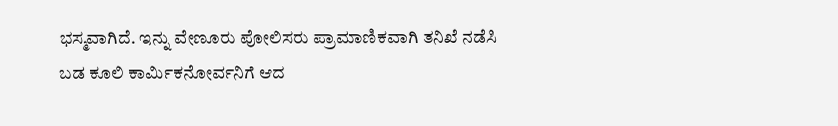ಭಸ್ಮವಾಗಿದೆ. ಇನ್ನು ವೇಣೂರು ಪೋಲಿಸರು ಪ್ರಾಮಾಣಿಕವಾಗಿ ತನಿಖೆ ನಡೆಸಿ ಬಡ ಕೂಲಿ ಕಾರ್ಮಿಕನೋರ್ವನಿಗೆ ಆದ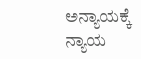ಅನ್ಯಾಯಕ್ಕೆ ನ್ಯಾಯ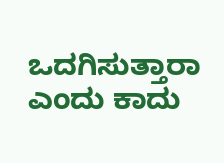ಒದಗಿಸುತ್ತಾರಾ ಎಂದು ಕಾದು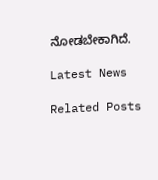ನೋಡಬೇಕಾಗಿದೆ.

Latest News

Related Posts